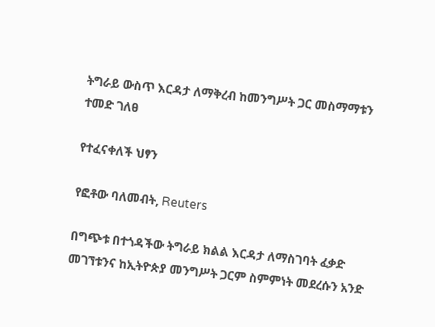ትግራይ ውስጥ እርዳታ ለማቅረብ ከመንግሥት ጋር መስማማቱን ተመድ ገለፀ

የተፈናቀለች ህፃን

የፎቶው ባለመብት, Reuters

በግጭቱ በተጎዳችው ትግራይ ክልል እርዳታ ለማስገባት ፈቃድ መገኘቱንና ከኢትዮጵያ መንግሥት ጋርም ስምምነት መደረሱን አንድ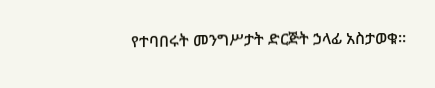የተባበሩት መንግሥታት ድርጅት ኃላፊ አስታወቁ።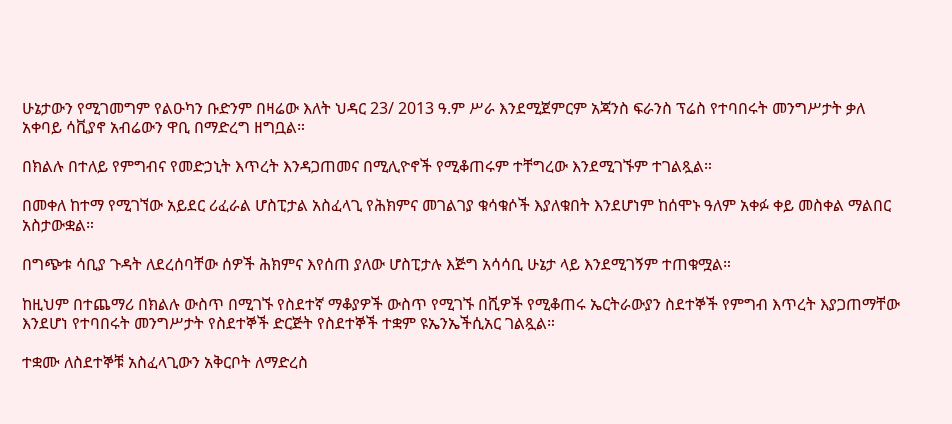ሁኔታውን የሚገመግም የልዑካን ቡድንም በዛሬው እለት ህዳር 23/ 2013 ዓ.ም ሥራ እንደሚጀምርም አጃንስ ፍራንስ ፕሬስ የተባበሩት መንግሥታት ቃለ አቀባይ ሳቪያኖ አብሬውን ዋቢ በማድረግ ዘግቧል።

በክልሉ በተለይ የምግብና የመድኃኒት እጥረት እንዳጋጠመና በሚሊዮኖች የሚቆጠሩም ተቸግረው እንደሚገኙም ተገልጿል።

በመቀለ ከተማ የሚገኘው አይደር ሪፈራል ሆስፒታል አስፈላጊ የሕክምና መገልገያ ቁሳቁሶች እያለቁበት እንደሆነም ከሰሞኑ ዓለም አቀፉ ቀይ መስቀል ማልበር አስታውቋል።

በግጭቱ ሳቢያ ጉዳት ለደረሰባቸው ሰዎች ሕክምና እየሰጠ ያለው ሆስፒታሉ እጅግ አሳሳቢ ሁኔታ ላይ እንደሚገኝም ተጠቁሟል።

ከዚህም በተጨማሪ በክልሉ ውስጥ በሚገኙ የስደተኛ ማቆያዎች ውስጥ የሚገኙ በሺዎች የሚቆጠሩ ኤርትራውያን ስደተኞች የምግብ እጥረት እያጋጠማቸው እንደሆነ የተባበሩት መንግሥታት የስደተኞች ድርጅት የስደተኞች ተቋም ዩኤንኤችሲአር ገልጿል።

ተቋሙ ለስደተኞቹ አስፈላጊውን አቅርቦት ለማድረስ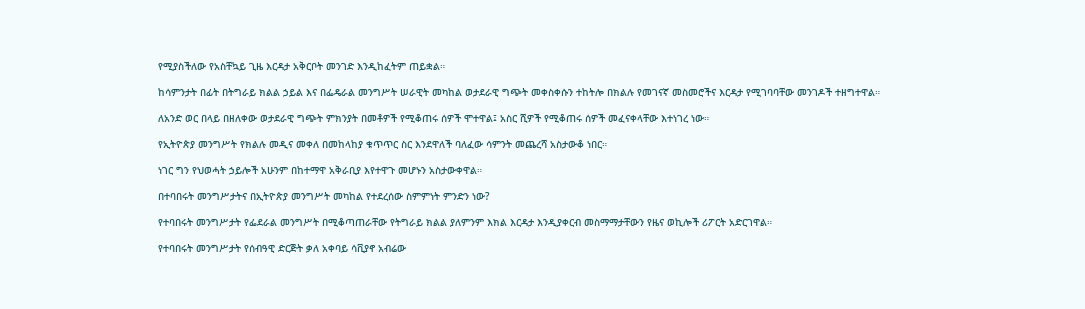የሚያስችለው የአስቸኳይ ጊዜ እርዳታ አቅርቦት መንገድ እንዲከፈትም ጠይቋል።

ከሳምንታት በፊት በትግራይ ክልል ኃይል እና በፌዴራል መንግሥት ሠራዊት መካከል ወታደራዊ ግጭት መቀስቀሱን ተከትሎ በክልሉ የመገናኛ መስመሮችና እርዳታ የሚገባባቸው መንገዶች ተዘግተዋል።

ለአንድ ወር በላይ በዘለቀው ወታደራዊ ግጭት ምክንያት በመቶዎች የሚቆጠሩ ሰዎች ሞተዋል፤ አስር ሺዎች የሚቆጠሩ ሰዎች መፈናቀላቸው እተነገረ ነው።

የኢትዮጵያ መንግሥት የክልሉ መዲና መቀለ በመከላከያ ቁጥጥር ስር እንደዋለች ባለፈው ሳምንት መጨረሻ አስታውቆ ነበር።

ነገር ግን የህወሓት ኃይሎች አሁንም በከተማዋ አቅራቢያ እየተዋጉ መሆኑን አስታውቀዋል።

በተባበሩት መንግሥታትና በኢትዮጵያ መንግሥት መካከል የተደረሰው ስምምነት ምንድን ነው?

የተባበሩት መንግሥታት የፌደራል መንግሥት በሚቆጣጠራቸው የትግራይ ክልል ያለምንም እክል እርዳታ እንዲያቀርብ መስማማታቸውን የዜና ወኪሎች ሪፖርት አድርገዋል።

የተባበሩት መንግሥታት የሰብዓዊ ድርጅት ቃለ አቀባይ ሳቪያኖ አብሬው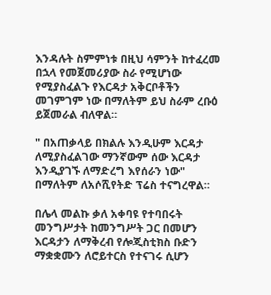እንዳሉት ስምምነቱ በዚህ ሳምንት ከተፈረመ በኋላ የመጀመሪያው ስራ የሚሆነው የሚያስፈልጉ የእርዳታ አቅርቦቶችን መገምገም ነው በማለትም ይህ ስራም ረቡዕ ይጀመራል ብለዋል።

" በአጠቃላይ በክልሉ እንዲሁም እርዳታ ለሚያስፈልገው ማንኛውም ሰው እርዳታ እንዲያገኙ ለማድረግ እየሰራን ነው" በማለትም ለአሶሺየትድ ፕሬስ ተናግረዋል።

በሌላ መልኩ ቃለ አቀባዩ የተባበሩት መንግሥታት ከመንግሥት ጋር በመሆን እርዳታን ለማቅረብ የሎጂስቲክስ ቡድን ማቋቋሙን ለሮይተርስ የተናገሩ ሲሆን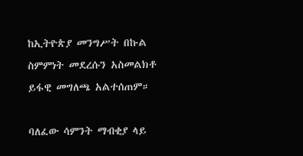ከኢትዮጵያ መንግሥት በኩል ስምምነት መደረሱን አስመልክቶ ይፋዊ መግለጫ አልተሰጠም።

ባለፈው ሳምንት ማብቂያ ላይ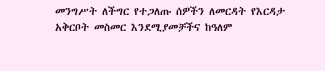መንግሥት ለችግር የተጋለጡ ሰዎችን ለመርዳት የእርዳታ አቅርቦት መስመር እንደሚያመቻችና ከዓለም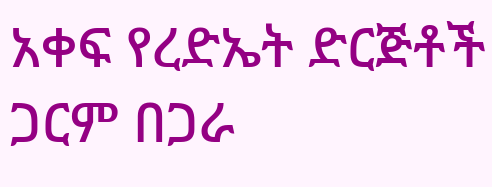አቀፍ የረድኤት ድርጅቶች ጋርም በጋራ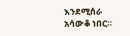እንደሚሰራ አሳውቆ ነበር።